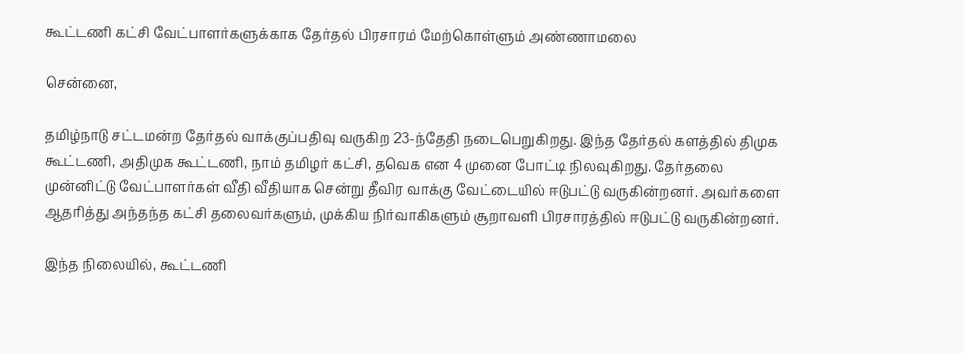கூட்டணி கட்சி வேட்பாளர்களுக்காக தேர்தல் பிரசாரம் மேற்கொள்ளும் அண்ணாமலை

சென்னை,

தமிழ்நாடு சட்டமன்ற தேர்தல் வாக்குப்பதிவு வருகிற 23-ந்தேதி நடைபெறுகிறது. இந்த தேர்தல் களத்தில் திமுக கூட்டணி, அதிமுக கூட்டணி, நாம் தமிழர் கட்சி, தவெக என 4 முனை போட்டி நிலவுகிறது. தேர்தலை முன்னிட்டு வேட்பாளர்கள் வீதி வீதியாக சென்று தீவிர வாக்கு வேட்டையில் ஈடுபட்டு வருகின்றனர். அவர்களை ஆதரித்து அந்தந்த கட்சி தலைவர்களும், முக்கிய நிர்வாகிகளும் சூறாவளி பிரசாரத்தில் ஈடுபட்டு வருகின்றனர்.

இந்த நிலையில், கூட்டணி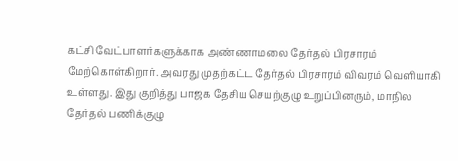கட்சி வேட்பாளர்களுக்காக அண்ணாமலை தேர்தல் பிரசாரம் மேற்கொள்கிறார். அவரது முதற்கட்ட தேர்தல் பிரசாரம் விவரம் வெளியாகி உள்ளது. இது குறித்து பாஜக தேசிய செயற்குழு உறுப்பினரும், மாநில தேர்தல் பணிக்குழு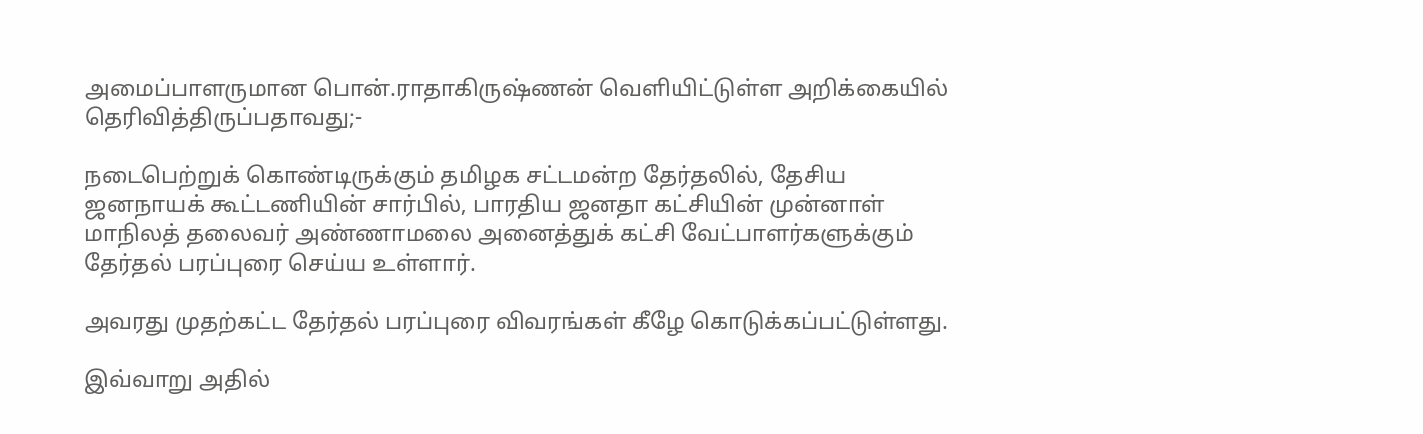அமைப்பாளருமான பொன்.ராதாகிருஷ்ணன் வெளியிட்டுள்ள அறிக்கையில் தெரிவித்திருப்பதாவது;-

நடைபெற்றுக் கொண்டிருக்கும் தமிழக சட்டமன்ற தேர்தலில், தேசிய ஜனநாயக் கூட்டணியின் சார்பில், பாரதிய ஜனதா கட்சியின் முன்னாள் மாநிலத் தலைவர் அண்ணாமலை அனைத்துக் கட்சி வேட்பாளர்களுக்கும் தேர்தல் பரப்புரை செய்ய உள்ளார்.

அவரது முதற்கட்ட தேர்தல் பரப்புரை விவரங்கள் கீழே கொடுக்கப்பட்டுள்ளது.

இவ்வாறு அதில்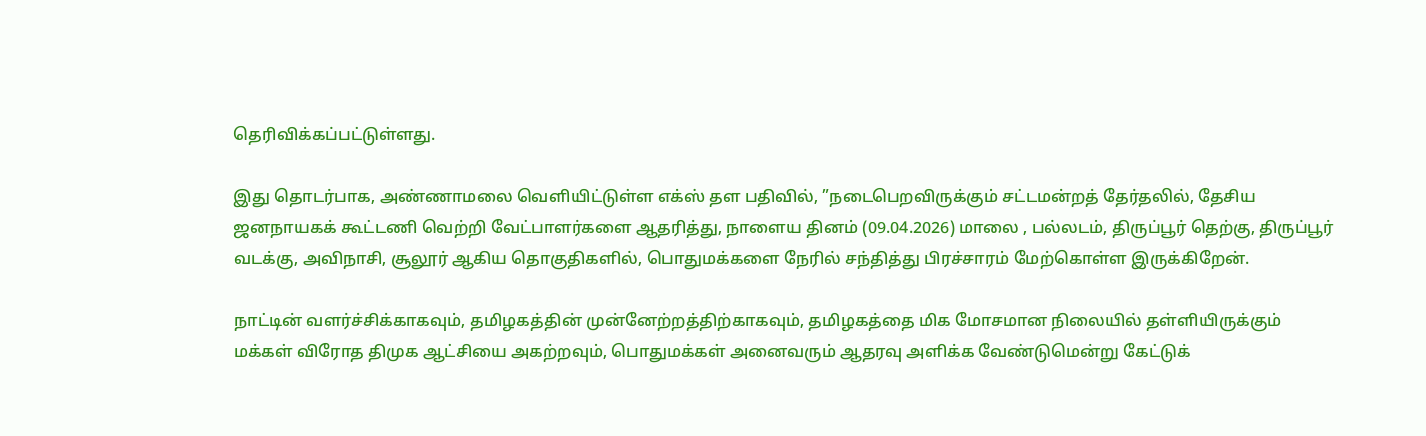தெரிவிக்கப்பட்டுள்ளது.

இது தொடர்பாக, அண்ணாமலை வெளியிட்டுள்ள எக்ஸ் தள பதிவில், ”நடைபெறவிருக்கும் சட்டமன்றத் தேர்தலில், தேசிய ஜனநாயகக் கூட்டணி வெற்றி வேட்பாளர்களை ஆதரித்து, நாளைய தினம் (09.04.2026) மாலை , பல்லடம், திருப்பூர் தெற்கு, திருப்பூர் வடக்கு, அவிநாசி, சூலூர் ஆகிய தொகுதிகளில், பொதுமக்களை நேரில் சந்தித்து பிரச்சாரம் மேற்கொள்ள இருக்கிறேன்.

நாட்டின் வளர்ச்சிக்காகவும், தமிழகத்தின் முன்னேற்றத்திற்காகவும், தமிழகத்தை மிக மோசமான நிலையில் தள்ளியிருக்கும் மக்கள் விரோத திமுக ஆட்சியை அகற்றவும், பொதுமக்கள் அனைவரும் ஆதரவு அளிக்க வேண்டுமென்று கேட்டுக்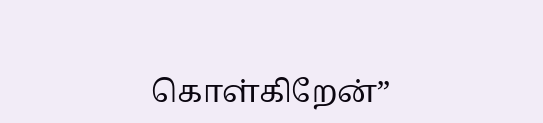கொள்கிறேன்”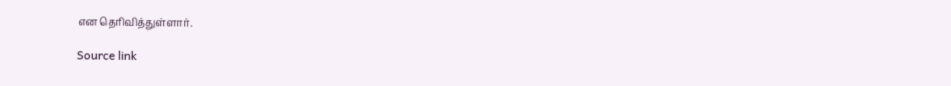என தெரிவித்துள்ளார்.

Source link